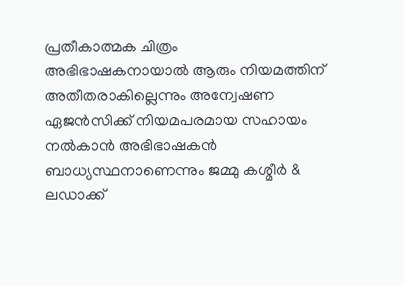പ്രതീകാത്മക ചിത്രം
അഭിഭാഷകനായാൽ ആരും നിയമത്തിന് അതീതരാകില്ലെന്നും അന്വേഷണ ഏജൻസിക്ക് നിയമപരമായ സഹായം നൽകാൻ അഭിഭാഷകൻ ബാധ്യസ്ഥനാണെന്നും ജമ്മു കശ്മീർ & ലഡാക്ക്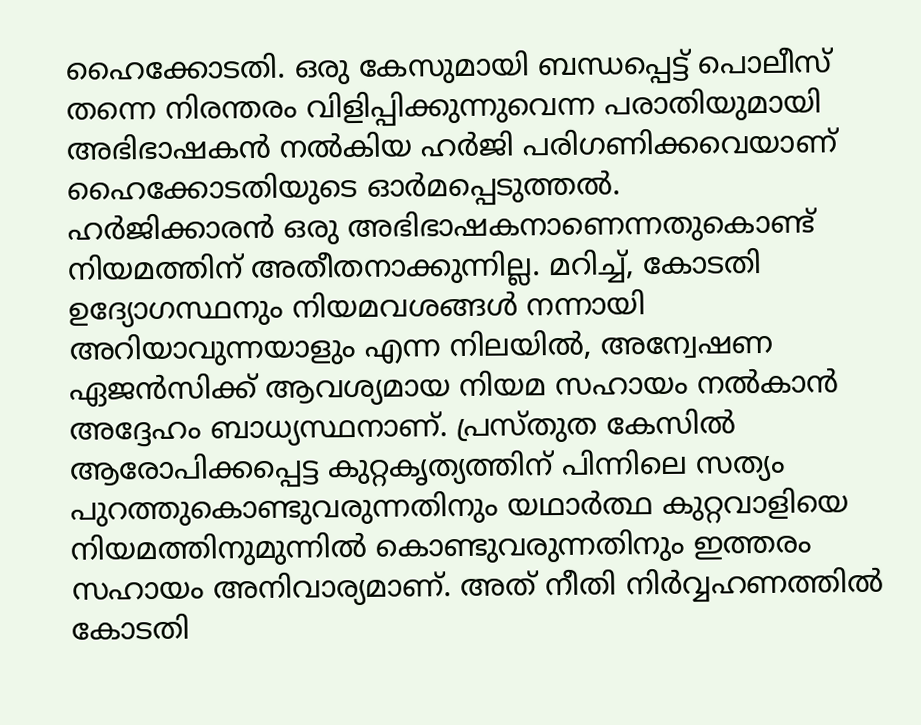ഹൈക്കോടതി. ഒരു കേസുമായി ബന്ധപ്പെട്ട് പൊലീസ് തന്നെ നിരന്തരം വിളിപ്പിക്കുന്നുവെന്ന പരാതിയുമായി അഭിഭാഷകൻ നൽകിയ ഹർജി പരിഗണിക്കവെയാണ് ഹൈക്കോടതിയുടെ ഓർമപ്പെടുത്തൽ.
ഹർജിക്കാരൻ ഒരു അഭിഭാഷകനാണെന്നതുകൊണ്ട് നിയമത്തിന് അതീതനാക്കുന്നില്ല. മറിച്ച്, കോടതി ഉദ്യോഗസ്ഥനും നിയമവശങ്ങൾ നന്നായി അറിയാവുന്നയാളും എന്ന നിലയിൽ, അന്വേഷണ ഏജൻസിക്ക് ആവശ്യമായ നിയമ സഹായം നൽകാൻ അദ്ദേഹം ബാധ്യസ്ഥനാണ്. പ്രസ്തുത കേസിൽ ആരോപിക്കപ്പെട്ട കുറ്റകൃത്യത്തിന് പിന്നിലെ സത്യം പുറത്തുകൊണ്ടുവരുന്നതിനും യഥാർത്ഥ കുറ്റവാളിയെ നിയമത്തിനുമുന്നിൽ കൊണ്ടുവരുന്നതിനും ഇത്തരം സഹായം അനിവാര്യമാണ്. അത് നീതി നിർവ്വഹണത്തിൽ കോടതി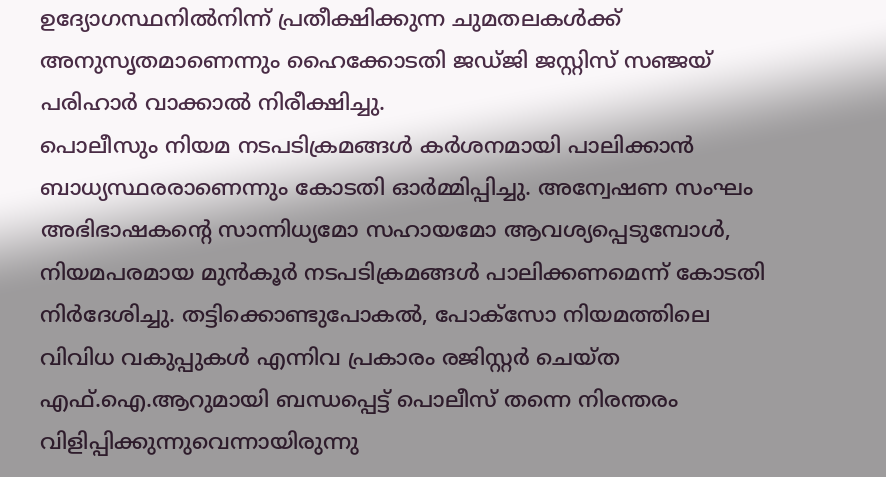ഉദ്യോഗസ്ഥനിൽനിന്ന് പ്രതീക്ഷിക്കുന്ന ചുമതലകൾക്ക് അനുസൃതമാണെന്നും ഹൈക്കോടതി ജഡ്ജി ജസ്റ്റിസ് സഞ്ജയ് പരിഹാർ വാക്കാൽ നിരീക്ഷിച്ചു.
പൊലീസും നിയമ നടപടിക്രമങ്ങൾ കർശനമായി പാലിക്കാൻ ബാധ്യസ്ഥരരാണെന്നും കോടതി ഓർമ്മിപ്പിച്ചു. അന്വേഷണ സംഘം അഭിഭാഷകന്റെ സാന്നിധ്യമോ സഹായമോ ആവശ്യപ്പെടുമ്പോൾ, നിയമപരമായ മുൻകൂർ നടപടിക്രമങ്ങൾ പാലിക്കണമെന്ന് കോടതി നിർദേശിച്ചു. തട്ടിക്കൊണ്ടുപോകൽ, പോക്സോ നിയമത്തിലെ വിവിധ വകുപ്പുകൾ എന്നിവ പ്രകാരം രജിസ്റ്റർ ചെയ്ത എഫ്.ഐ.ആറുമായി ബന്ധപ്പെട്ട് പൊലീസ് തന്നെ നിരന്തരം വിളിപ്പിക്കുന്നുവെന്നായിരുന്നു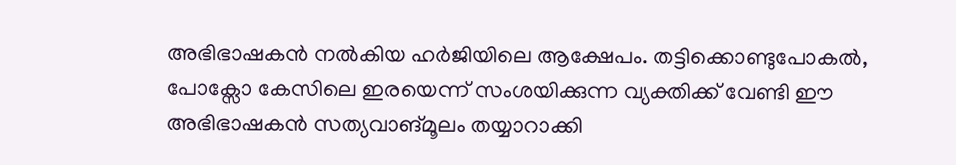അഭിഭാഷകൻ നൽകിയ ഹർജിയിലെ ആക്ഷേപം. തട്ടിക്കൊണ്ടുപോകൽ, പോക്സോ കേസിലെ ഇരയെന്ന് സംശയിക്കുന്ന വ്യക്തിക്ക് വേണ്ടി ഈ അഭിഭാഷകൻ സത്യവാങ്മൂലം തയ്യാറാക്കി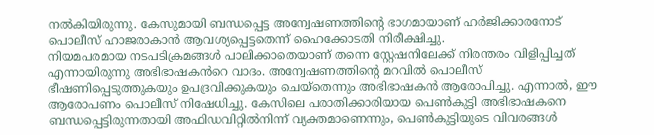നൽകിയിരുന്നു. കേസുമായി ബന്ധപ്പെട്ട അന്വേഷണത്തിന്റെ ഭാഗമായാണ് ഹർജിക്കാരനോട് പൊലീസ് ഹാജരാകാൻ ആവശ്യപ്പെട്ടതെന്ന് ഹൈക്കോടതി നിരീക്ഷിച്ചു.
നിയമപരമായ നടപടിക്രമങ്ങൾ പാലിക്കാതെയാണ് തന്നെ സ്റ്റേഷനിലേക്ക് നിരന്തരം വിളിപ്പിച്ചത് എന്നായിരുന്നു അഭിഭാഷകൻറെ വാദം. അന്വേഷണത്തിന്റെ മറവിൽ പൊലീസ് ഭീഷണിപ്പെടുത്തുകയും ഉപദ്രവിക്കുകയും ചെയ്തെന്നും അഭിഭാഷകൻ ആരോപിച്ചു. എന്നാൽ, ഈ ആരോപണം പൊലീസ് നിഷേധിച്ചു. കേസിലെ പരാതിക്കാരിയായ പെൺകുട്ടി അഭിഭാഷകനെ ബന്ധപ്പെട്ടിരുന്നതായി അഫിഡവിറ്റിൽനിന്ന് വ്യക്തമാണെന്നും, പെൺകുട്ടിയുടെ വിവരങ്ങൾ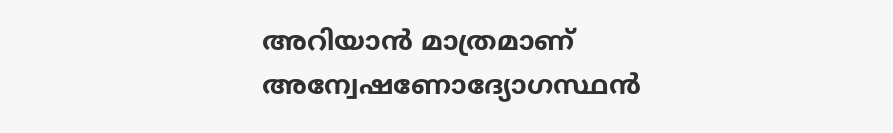അറിയാൻ മാത്രമാണ് അന്വേഷണോദ്യോഗസ്ഥൻ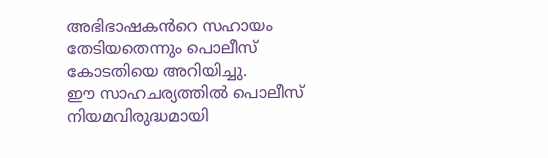അഭിഭാഷകൻറെ സഹായം തേടിയതെന്നും പൊലീസ് കോടതിയെ അറിയിച്ചു.
ഈ സാഹചര്യത്തിൽ പൊലീസ് നിയമവിരുദ്ധമായി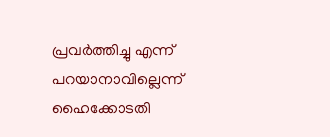പ്രവർത്തിച്ചു എന്ന് പറയാനാവില്ലെന്ന് ഹൈക്കോടതി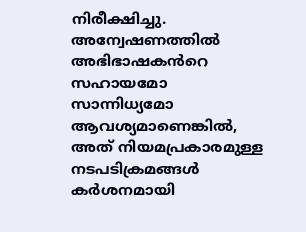നിരീക്ഷിച്ചു. അന്വേഷണത്തിൽ അഭിഭാഷകൻറെ സഹായമോ സാന്നിധ്യമോ ആവശ്യമാണെങ്കിൽ, അത് നിയമപ്രകാരമുള്ള നടപടിക്രമങ്ങൾ കർശനമായി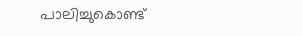പാലിച്ചുകൊണ്ട്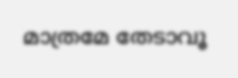മാത്രമേ തേടാവൂ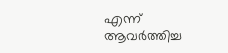എന്ന് ആവർത്തിച്ച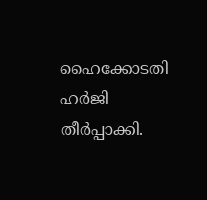ഹൈക്കോടതി ഹർജി തീർപ്പാക്കി.